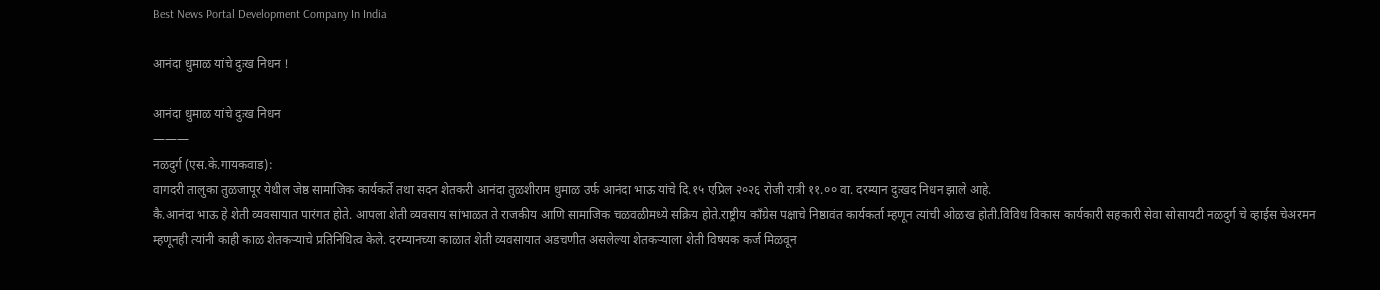Best News Portal Development Company In India

आनंदा धुमाळ यांचे दुःख निधन !

आनंदा धुमाळ यांचे दुःख निधन
———
नळदुर्ग (एस.के.गायकवाड):
वागदरी तालुका तुळजापूर येथील जेष्ठ सामाजिक कार्यकर्ते तथा सदन शेतकरी आनंदा तुळशीराम धुमाळ उर्फ आनंदा भाऊ यांचे दि.१५ एप्रिल २०२६ रोजी रात्री ११.०० वा. दरम्यान दुःखद निधन झाले आहे.
कै.आनंदा भाऊ हे शेती व्यवसायात पारंगत होते. आपला शेती व्यवसाय सांभाळत ते राजकीय आणि सामाजिक चळवळीमध्ये सक्रिय होते.राष्ट्रीय काँग्रेस पक्षाचे निष्ठावंत कार्यकर्ता म्हणून त्यांची ओळख होती.विविध विकास कार्यकारी सहकारी सेवा सोसायटी नळदुर्ग चे व्हाईस चेअरमन म्हणूनही त्यांनी काही काळ शेतकऱ्याचे प्रतिनिधित्व केले. दरम्यानच्या काळात शेती व्यवसायात अडचणीत असलेल्या शेतकऱ्याला शेती विषयक कर्ज मिळवून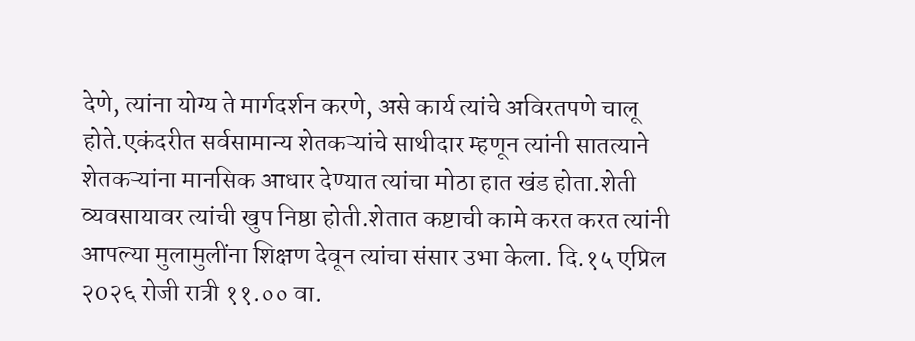देणे, त्यांना योग्य ते मार्गदर्शन करणे, असे कार्य त्यांचे अविरतपणे चालू होते.एकंदरीत सर्वसामान्य शेतकऱ्यांचे साथीदार म्हणून त्यांनी सातत्याने शेतकऱ्यांना मानसिक आधार देण्यात त्यांचा मोठा हात खंड होता.शेती व्यवसायावर त्यांची खुप निष्ठा होती.शेतात कष्टाची कामे करत करत त्यांनी आपल्या मुलामुलींना शिक्षण देवून त्यांचा संसार उभा केला. दि.१५ एप्रिल २o२६ रोजी रात्री ११.०० वा.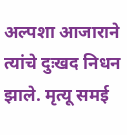अल्पशा आजाराने त्यांचे दुःखद निधन झाले. मृत्यू समई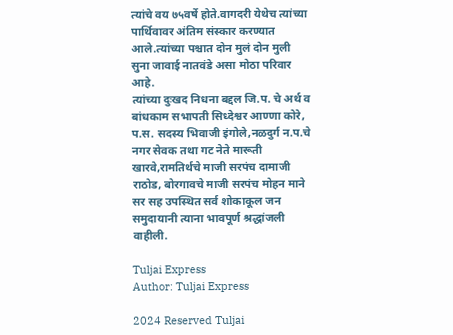त्यांचे वय ७५वर्षे होते.वागदरी येथेच त्यांच्या पार्थिवावर अंतिम संस्कार करण्यात आले.त्यांच्या पश्चात दोन मुलं दोन मुली सुना जावाई नातवंडे असा मोठा परिवार आहे.
त्यांच्या दुःखद निधना बद्दल जि.प. चे अर्थ व बांधकाम सभापती सिध्देश्वर आण्णा कोरे, प.स. सदस्य भिवाजी इंगोले,नळदुर्ग न.प.चे नगर सेवक तथा गट नेते मारूती खारवे,रामतिर्थचे माजी सरपंच दामाजी राठोड, बोरगावचे माजी सरपंच मोहन माने सर सह उपस्थित सर्व शोकाकूल जन समुदायानी त्याना भावपूर्ण श्रद्धांजली वाहीली.

Tuljai Express
Author: Tuljai Express

2024 Reserved Tuljai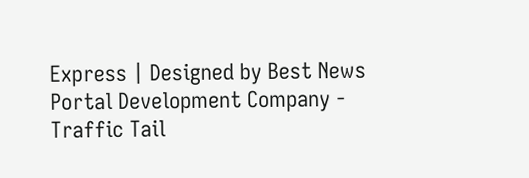Express | Designed by Best News Portal Development Company - Traffic Tail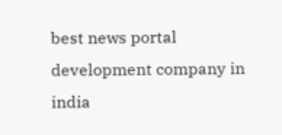best news portal development company in india